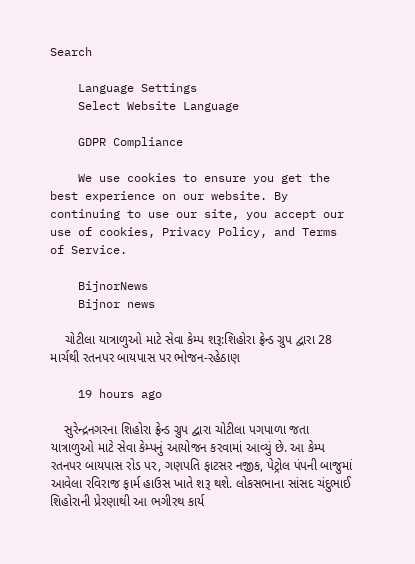Search

    Language Settings
    Select Website Language

    GDPR Compliance

    We use cookies to ensure you get the best experience on our website. By continuing to use our site, you accept our use of cookies, Privacy Policy, and Terms of Service.

    BijnorNews
    Bijnor news

    ચોટીલા યાત્રાળુઓ માટે સેવા કેમ્પ શરૂ:શિહોરા ફ્રેન્ડ ગ્રુપ દ્વારા 28 માર્ચથી રતનપર બાયપાસ પર ભોજન-રહેઠાણ

    19 hours ago

    સુરેન્દ્રનગરના શિહોરા ફ્રેન્ડ ગ્રુપ દ્વારા ચોટીલા પગપાળા જતા યાત્રાળુઓ માટે સેવા કેમ્પનું આયોજન કરવામાં આવ્યું છે. આ કેમ્પ રતનપર બાયપાસ રોડ પર, ગણપતિ ફાટસર નજીક, પેટ્રોલ પંપની બાજુમાં આવેલા રવિરાજ ફાર્મ હાઉસ ખાતે શરૂ થશે. લોકસભાના સાંસદ ચંદુભાઈ શિહોરાની પ્રેરણાથી આ ભગીરથ કાર્ય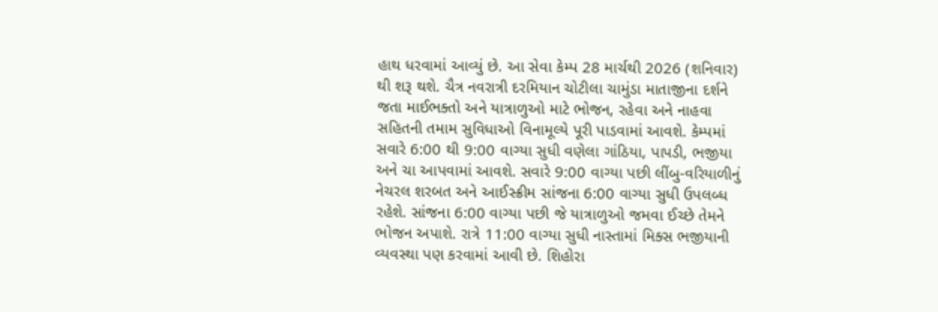હાથ ધરવામાં આવ્યું છે. આ સેવા કેમ્પ 28 માર્ચથી 2026 (શનિવાર) થી શરૂ થશે. ચૈત્ર નવરાત્રી દરમિયાન ચોટીલા ચામુંડા માતાજીના દર્શને જતા માઈભક્તો અને યાત્રાળુઓ માટે ભોજન, રહેવા અને નાહવા સહિતની તમામ સુવિધાઓ વિનામૂલ્યે પૂરી પાડવામાં આવશે. કેમ્પમાં સવારે 6:00 થી 9:00 વાગ્યા સુધી વણેલા ગાંઠિયા, પાપડી, ભજીયા અને ચા આપવામાં આવશે. સવારે 9:00 વાગ્યા પછી લીંબુ-વરિયાળીનું નેચરલ શરબત અને આઈસ્ક્રીમ સાંજના 6:00 વાગ્યા સુધી ઉપલબ્ધ રહેશે. સાંજના 6:00 વાગ્યા પછી જે યાત્રાળુઓ જમવા ઈચ્છે તેમને ભોજન અપાશે. રાત્રે 11:00 વાગ્યા સુધી નાસ્તામાં મિક્સ ભજીયાની વ્યવસ્થા પણ કરવામાં આવી છે. શિહોરા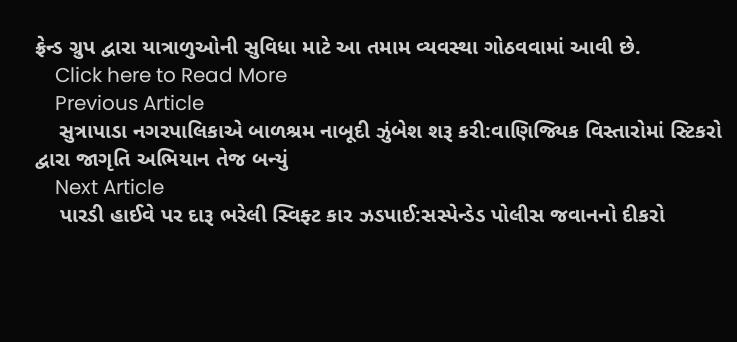ફ્રેન્ડ ગ્રુપ દ્વારા યાત્રાળુઓની સુવિધા માટે આ તમામ વ્યવસ્થા ગોઠવવામાં આવી છે.
    Click here to Read More
    Previous Article
    સુત્રાપાડા નગરપાલિકાએ બાળશ્રમ નાબૂદી ઝુંબેશ શરૂ કરી:વાણિજ્યિક વિસ્તારોમાં સ્ટિકરો દ્વારા જાગૃતિ અભિયાન તેજ બન્યું
    Next Article
    પારડી હાઈવે પર દારૂ ભરેલી સ્વિફ્ટ કાર ઝડપાઈ:સસ્પેન્ડેડ પોલીસ જવાનનો દીકરો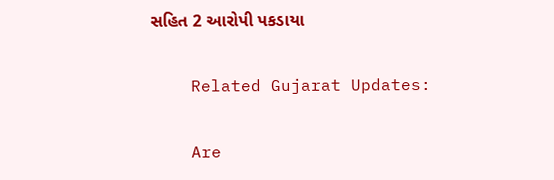સહિત 2 આરોપી પકડાયા

    Related Gujarat Updates:

    Are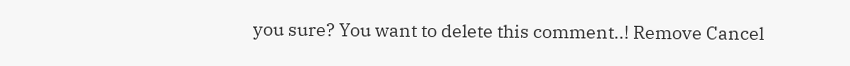you sure? You want to delete this comment..! Remove Cancel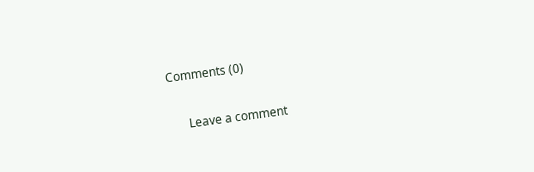Comments (0)

      Leave a comment